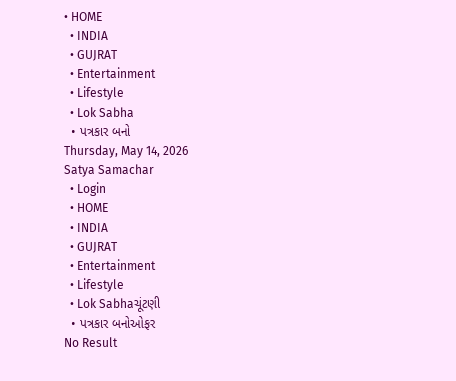• HOME
  • INDIA
  • GUJRAT
  • Entertainment
  • Lifestyle
  • Lok Sabha
  • પત્રકાર બનો
Thursday, May 14, 2026
Satya Samachar
  • Login
  • HOME
  • INDIA
  • GUJRAT
  • Entertainment
  • Lifestyle
  • Lok Sabhaચૂંટણી
  • પત્રકાર બનોઓફર
No Result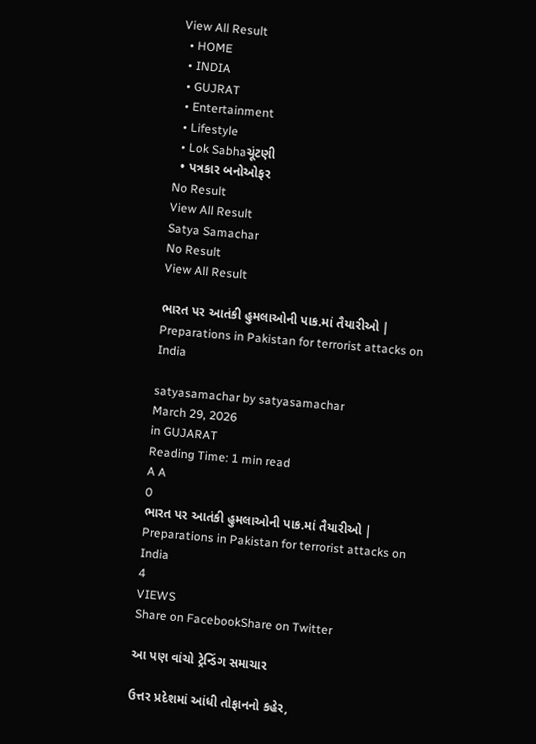View All Result
  • HOME
  • INDIA
  • GUJRAT
  • Entertainment
  • Lifestyle
  • Lok Sabhaચૂંટણી
  • પત્રકાર બનોઓફર
No Result
View All Result
Satya Samachar
No Result
View All Result

ભારત પર આતંકી હુમલાઓની પાક.માં તૈયારીઓ | Preparations in Pakistan for terrorist attacks on India

satyasamachar by satyasamachar
March 29, 2026
in GUJARAT
Reading Time: 1 min read
A A
0
ભારત પર આતંકી હુમલાઓની પાક.માં તૈયારીઓ | Preparations in Pakistan for terrorist attacks on India
4
VIEWS
Share on FacebookShare on Twitter

આ પણ વાંચો ટ્રેન્ડિંગ સમાચાર

ઉત્તર પ્રદેશમાં આંધી તોફાનનો કહેર,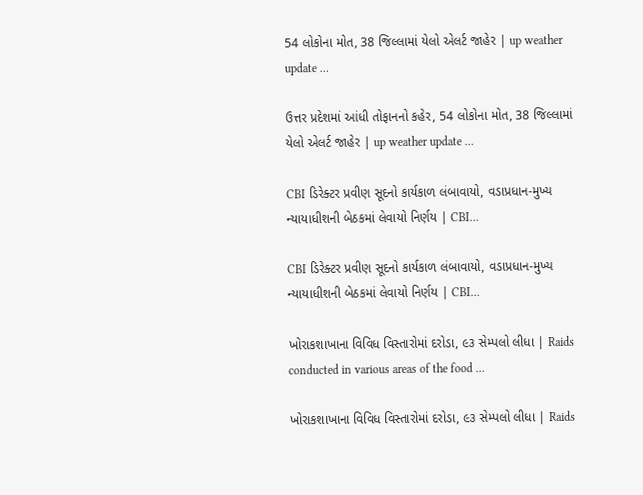54 લોકોના મોત, 38 જિલ્લામાં યેલો એલર્ટ જાહેર | up weather update …

ઉત્તર પ્રદેશમાં આંધી તોફાનનો કહેર, 54 લોકોના મોત, 38 જિલ્લામાં યેલો એલર્ટ જાહેર | up weather update …

CBI ડિરેક્ટર પ્રવીણ સૂદનો કાર્યકાળ લંબાવાયો, વડાપ્રધાન-મુખ્ય ન્યાયાધીશની બેઠકમાં લેવાયો નિર્ણય | CBI…

CBI ડિરેક્ટર પ્રવીણ સૂદનો કાર્યકાળ લંબાવાયો, વડાપ્રધાન-મુખ્ય ન્યાયાધીશની બેઠકમાં લેવાયો નિર્ણય | CBI…

ખોરાકશાખાના વિવિધ વિસ્તારોમાં દરોડા, ૯૩ સેમ્પલો લીધા | Raids conducted in various areas of the food …

ખોરાકશાખાના વિવિધ વિસ્તારોમાં દરોડા, ૯૩ સેમ્પલો લીધા | Raids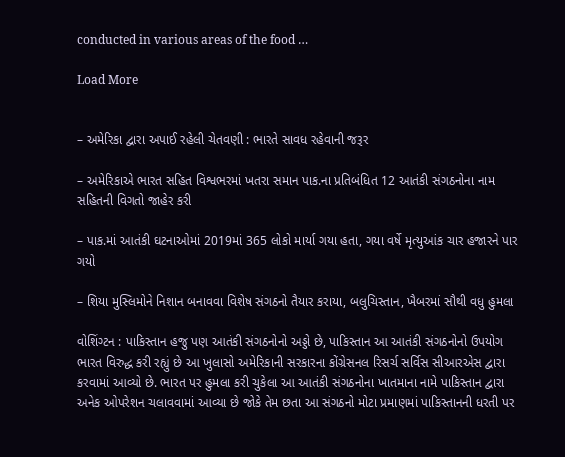conducted in various areas of the food …

Load More


– અમેરિકા દ્વારા અપાઈ રહેલી ચેતવણી : ભારતે સાવધ રહેવાની જરૂર

– અમેરિકાએ ભારત સહિત વિશ્વભરમાં ખતરા સમાન પાક.ના પ્રતિબંધિત 12 આતંકી સંગઠનોના નામ સહિતની વિગતો જાહેર કરી

– પાક.માં આતંકી ઘટનાઓમાં 2019માં 365 લોકો માર્યા ગયા હતા, ગયા વર્ષે મૃત્યુઆંક ચાર હજારને પાર ગયો

– શિયા મુસ્લિમોને નિશાન બનાવવા વિશેષ સંગઠનો તૈયાર કરાયા, બલુચિસ્તાન, ખૈબરમાં સૌથી વધુ હુમલા

વોશિંગ્ટન : પાકિસ્તાન હજુ પણ આતંકી સંગઠનોનો અડ્ડો છે, પાકિસ્તાન આ આતંકી સંગઠનોનો ઉપયોગ ભારત વિરુદ્ધ કરી રહ્યું છે આ ખુલાસો અમેરિકાની સરકારના કોંગ્રેસનલ રિસર્ચ સર્વિસ સીઆરએસ દ્વારા કરવામાં આવ્યો છે. ભારત પર હુમલા કરી ચુકેલા આ આતંકી સંગઠનોના ખાતમાના નામે પાકિસ્તાન દ્વારા અનેક ઓપરેશન ચલાવવામાં આવ્યા છે જોકે તેમ છતા આ સંગઠનો મોટા પ્રમાણમાં પાકિસ્તાનની ધરતી પર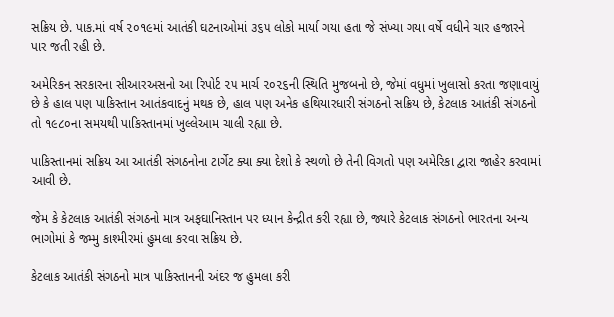સક્રિય છે. પાક.માં વર્ષ ૨૦૧૯માં આતંકી ઘટનાઓમાં ૩૬૫ લોકો માર્યા ગયા હતા જે સંખ્યા ગયા વર્ષે વધીને ચાર હજારને પાર જતી રહી છે.

અમેરિકન સરકારના સીઆરઅસનો આ રિપોર્ટ ૨૫ માર્ચ ૨૦૨૬ની સ્થિતિ મુજબનો છે, જેમાં વધુમાં ખુલાસો કરતા જણાવાયું છે કે હાલ પણ પાકિસ્તાન આતંકવાદનું મથક છે, હાલ પણ અનેક હથિયારધારી સંગઠનો સક્રિય છે, કેટલાક આતંકી સંગઠનો તો ૧૯૮૦ના સમયથી પાકિસ્તાનમાં ખુલ્લેઆમ ચાલી રહ્યા છે.

પાકિસ્તાનમાં સક્રિય આ આતંકી સંગઠનોના ટાર્ગેટ ક્યા ક્યા દેશો કે સ્થળો છે તેની વિગતો પણ અમેરિકા દ્વારા જાહેર કરવામાં આવી છે.

જેમ કે કેટલાક આતંકી સંગઠનો માત્ર અફઘાનિસ્તાન પર ધ્યાન કેન્દ્રીત કરી રહ્યા છે, જ્યારે કેટલાક સંગઠનો ભારતના અન્ય ભાગોમાં કે જમ્મુ કાશ્મીરમાં હુમલા કરવા સક્રિય છે.

કેટલાક આતંકી સંગઠનો માત્ર પાકિસ્તાનની અંદર જ હુમલા કરી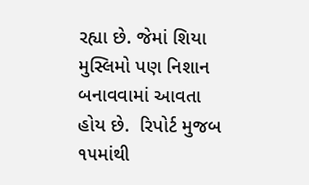રહ્યા છે. જેમાં શિયા મુસ્લિમો પણ નિશાન બનાવવામાં આવતા હોય છે.  રિપોર્ટ મુજબ ૧૫માંથી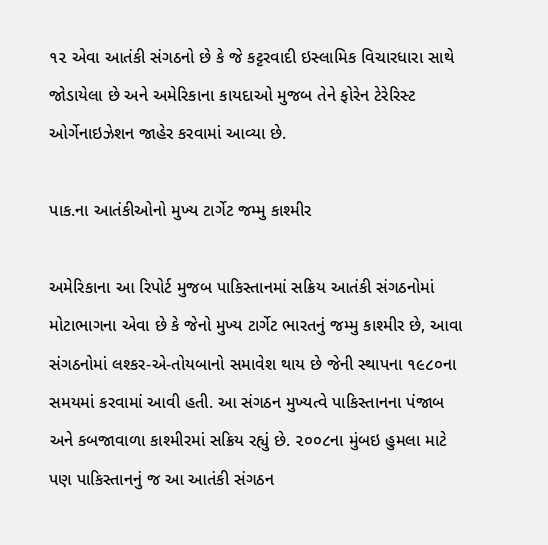૧૨ એવા આતંકી સંગઠનો છે કે જે કટ્ટરવાદી ઇસ્લામિક વિચારધારા સાથે જોડાયેલા છે અને અમેરિકાના કાયદાઓ મુજબ તેને ફોરેન ટેરેરિસ્ટ ઓર્ગેનાઇઝેશન જાહેર કરવામાં આવ્યા છે.

પાક.ના આતંકીઓનો મુખ્ય ટાર્ગેટ જમ્મુ કાશ્મીર

અમેરિકાના આ રિપોર્ટ મુજબ પાકિસ્તાનમાં સક્રિય આતંકી સંગઠનોમાં મોટાભાગના એવા છે કે જેનો મુખ્ય ટાર્ગેટ ભારતનું જમ્મુ કાશ્મીર છે, આવા સંગઠનોમાં લશ્કર-એ-તોયબાનો સમાવેશ થાય છે જેની સ્થાપના ૧૯૮૦ના સમયમાં કરવામાં આવી હતી. આ સંગઠન મુખ્યત્વે પાકિસ્તાનના પંજાબ અને કબજાવાળા કાશ્મીરમાં સક્રિય રહ્યું છે. ૨૦૦૮ના મુંબઇ હુમલા માટે પણ પાકિસ્તાનનું જ આ આતંકી સંગઠન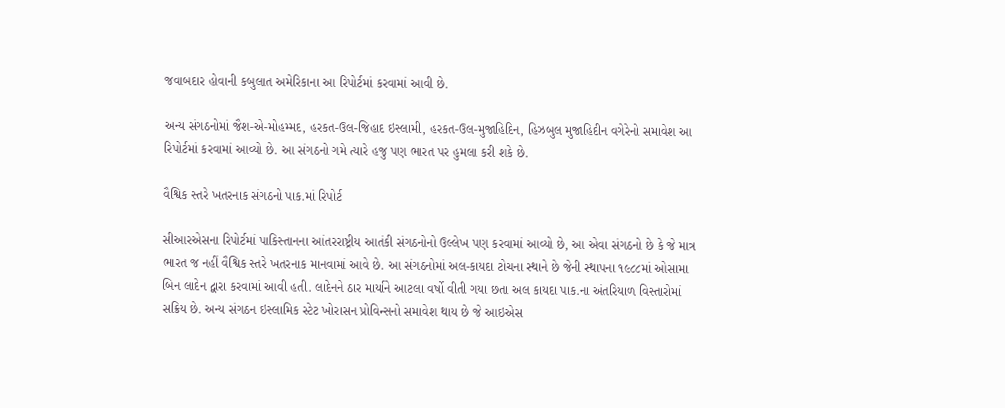જવાબદાર હોવાની કબુલાત અમેરિકાના આ રિપોર્ટમાં કરવામાં આવી છે.

અન્ય સંગઠનોમાં જૈશ-એ-મોહમ્મદ, હરકત-ઉલ-જિહાદ ઇસ્લામી, હરકત-ઉલ-મુજાહિદિન, હિઝબુલ મુજાહિદીન વગેરેનો સમાવેશ આ રિપોર્ટમાં કરવામાં આવ્યો છે. આ સંગઠનો ગમે ત્યારે હજુ પણ ભારત પર હુમલા કરી શકે છે.

વૈશ્વિક સ્તરે ખતરનાક સંગઠનો પાક.માં રિપોર્ટ

સીઆરએસના રિપોર્ટમાં પાકિસ્તાનના આંતરરાષ્ટ્રીય આતંકી સંગઠનોનો ઉલ્લેખ પણ કરવામાં આવ્યો છે, આ એવા સંગઠનો છે કે જે માત્ર ભારત જ નહીં વૈશ્વિક સ્તરે ખતરનાક માનવામાં આવે છે. આ સંગઠનોમાં અલ-કાયદા ટોચના સ્થાને છે જેની સ્થાપના ૧૯૮૮માં ઓસામા બિન લાદેન દ્વારા કરવામાં આવી હતી. લાદેનને ઠાર માર્યાને આટલા વર્ષો વીતી ગયા છતા અલ કાયદા પાક.ના અંતરિયાળ વિસ્તારોમાં સક્રિય છે. અન્ય સંગઠન ઇસ્લામિક સ્ટેટ ખોરાસન પ્રોવિન્સનો સમાવેશ થાય છે જે આઇએસ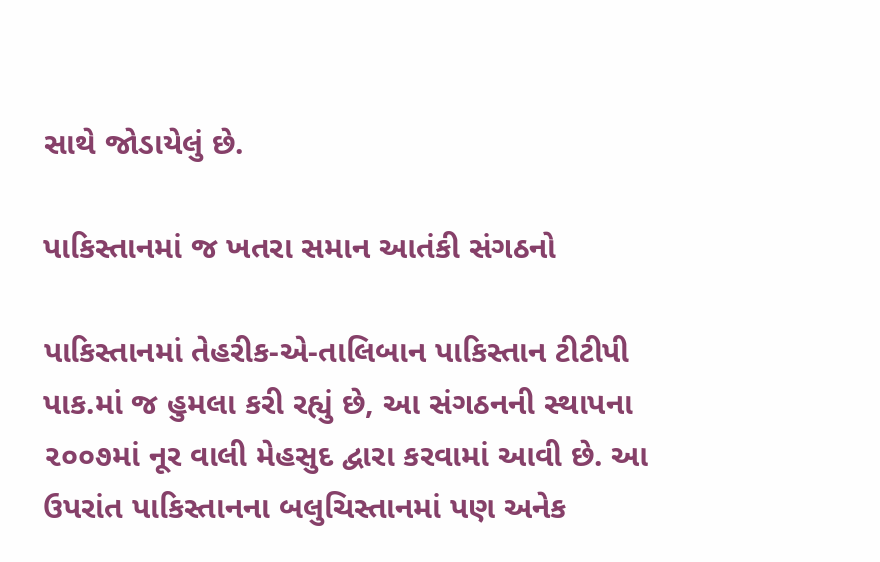સાથે જોડાયેલું છે.

પાકિસ્તાનમાં જ ખતરા સમાન આતંકી સંગઠનો

પાકિસ્તાનમાં તેહરીક-એ-તાલિબાન પાકિસ્તાન ટીટીપી પાક.માં જ હુમલા કરી રહ્યું છે, આ સંગઠનની સ્થાપના ૨૦૦૭માં નૂર વાલી મેહસુદ દ્વારા કરવામાં આવી છે. આ ઉપરાંત પાકિસ્તાનના બલુચિસ્તાનમાં પણ અનેક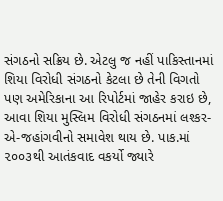સંગઠનો સક્રિય છે. એટલુ જ નહીં પાકિસ્તાનમાં શિયા વિરોધી સંગઠનો કેટલા છે તેની વિગતો પણ અમેરિકાના આ રિપોર્ટમાં જાહેર કરાઇ છે, આવા શિયા મુસ્લિમ વિરોધી સંગઠનમાં લશ્કર-એ-જહાંગવીનો સમાવેશ થાય છે. પાક.માં ૨૦૦૩થી આતંકવાદ વકર્યો જ્યારે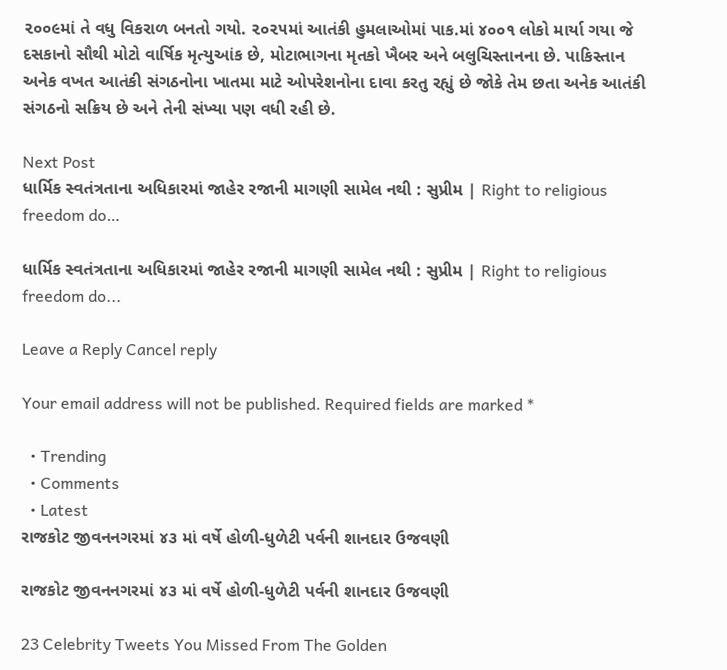૨૦૦૯માં તે વધુ વિકરાળ બનતો ગયો. ૨૦૨૫માં આતંકી હુમલાઓમાં પાક.માં ૪૦૦૧ લોકો માર્યા ગયા જે દસકાનો સૌથી મોટો વાર્ષિક મૃત્યુઆંક છે, મોટાભાગના મૃતકો ખૈબર અને બલુચિસ્તાનના છે. પાકિસ્તાન અનેક વખત આતંકી સંગઠનોના ખાતમા માટે ઓપરેશનોના દાવા કરતુ રહ્યું છે જોકે તેમ છતા અનેક આતંકી સંગઠનો સક્રિય છે અને તેની સંખ્યા પણ વધી રહી છે.

Next Post
ધાર્મિક સ્વતંત્રતાના અધિકારમાં જાહેર રજાની માગણી સામેલ નથી : સુપ્રીમ | Right to religious freedom do…

ધાર્મિક સ્વતંત્રતાના અધિકારમાં જાહેર રજાની માગણી સામેલ નથી : સુપ્રીમ | Right to religious freedom do...

Leave a Reply Cancel reply

Your email address will not be published. Required fields are marked *

  • Trending
  • Comments
  • Latest
રાજકોટ જીવનનગરમાં ૪૩ માં વર્ષે હોળી-ધુળેટી પર્વની શાનદાર ઉજવણી

રાજકોટ જીવનનગરમાં ૪૩ માં વર્ષે હોળી-ધુળેટી પર્વની શાનદાર ઉજવણી

23 Celebrity Tweets You Missed From The Golden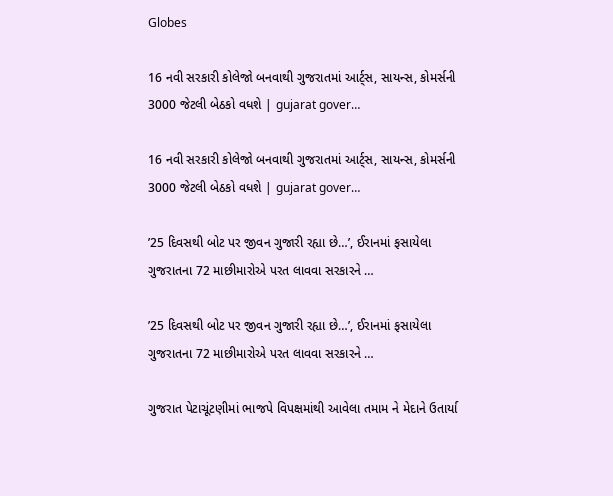Globes

16 નવી સરકારી કોલેજો બનવાથી ગુજરાતમાં આર્ટ્સ, સાયન્સ, કોમર્સની 3000 જેટલી બેઠકો વધશે | gujarat gover…

16 નવી સરકારી કોલેજો બનવાથી ગુજરાતમાં આર્ટ્સ, સાયન્સ, કોમર્સની 3000 જેટલી બેઠકો વધશે | gujarat gover…

’25 દિવસથી બોટ પર જીવન ગુજારી રહ્યા છે…’, ઈરાનમાં ફસાયેલા ગુજરાતના 72 માછીમારોએ પરત લાવવા સરકારને …

’25 દિવસથી બોટ પર જીવન ગુજારી રહ્યા છે…’, ઈરાનમાં ફસાયેલા ગુજરાતના 72 માછીમારોએ પરત લાવવા સરકારને …

ગુજરાત પેટાચૂંટણીમાં ભાજપે વિપક્ષમાંથી આવેલા તમામ ને મેદાને ઉતાર્યા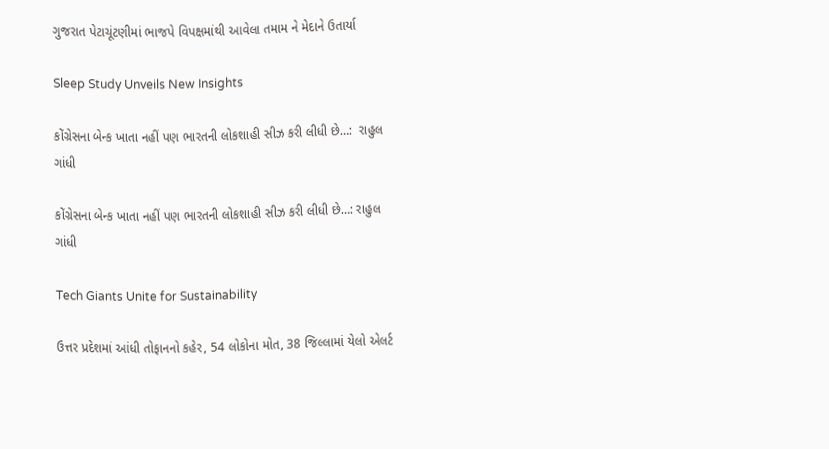ગુજરાત પેટાચૂંટણીમાં ભાજપે વિપક્ષમાંથી આવેલા તમામ ને મેદાને ઉતાર્યા

Sleep Study Unveils New Insights

કોંગ્રેસના બેન્ક ખાતા નહીં પણ ભારતની લોકશાહી સીઝ કરી લીધી છે…:  રાહુલ ગાંધી

કોંગ્રેસના બેન્ક ખાતા નહીં પણ ભારતની લોકશાહી સીઝ કરી લીધી છે…: રાહુલ ગાંધી

Tech Giants Unite for Sustainability

ઉત્તર પ્રદેશમાં આંધી તોફાનનો કહેર, 54 લોકોના મોત, 38 જિલ્લામાં યેલો એલર્ટ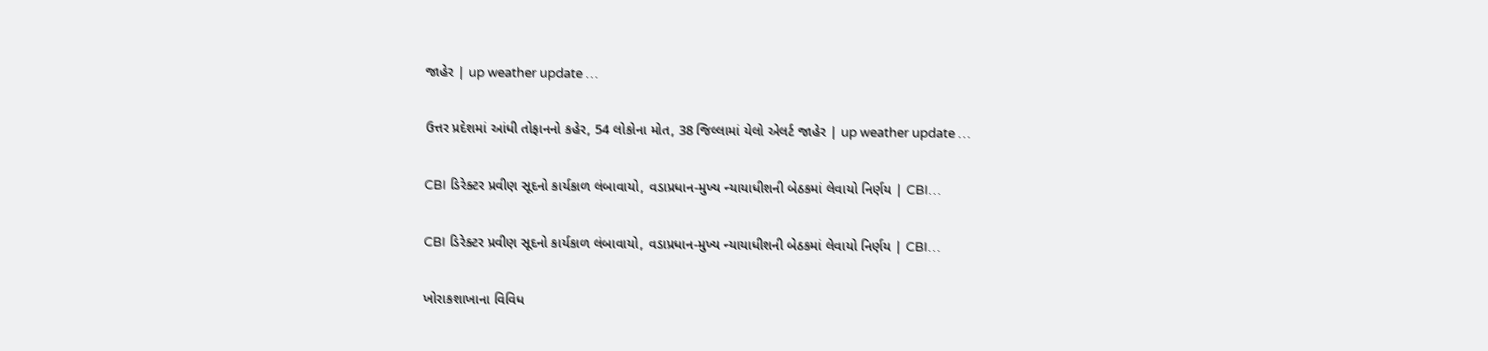જાહેર | up weather update …

ઉત્તર પ્રદેશમાં આંધી તોફાનનો કહેર, 54 લોકોના મોત, 38 જિલ્લામાં યેલો એલર્ટ જાહેર | up weather update …

CBI ડિરેક્ટર પ્રવીણ સૂદનો કાર્યકાળ લંબાવાયો, વડાપ્રધાન-મુખ્ય ન્યાયાધીશની બેઠકમાં લેવાયો નિર્ણય | CBI…

CBI ડિરેક્ટર પ્રવીણ સૂદનો કાર્યકાળ લંબાવાયો, વડાપ્રધાન-મુખ્ય ન્યાયાધીશની બેઠકમાં લેવાયો નિર્ણય | CBI…

ખોરાકશાખાના વિવિધ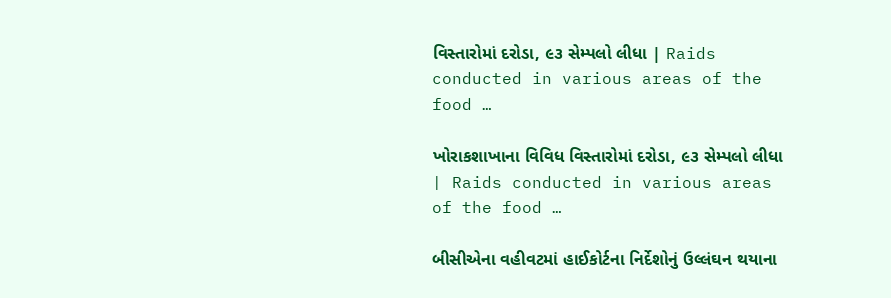વિસ્તારોમાં દરોડા, ૯૩ સેમ્પલો લીધા | Raids conducted in various areas of the food …

ખોરાકશાખાના વિવિધ વિસ્તારોમાં દરોડા, ૯૩ સેમ્પલો લીધા | Raids conducted in various areas of the food …

બીસીએના વહીવટમાં હાઈકોર્ટના નિર્દેશોનું ઉલ્લંઘન થયાના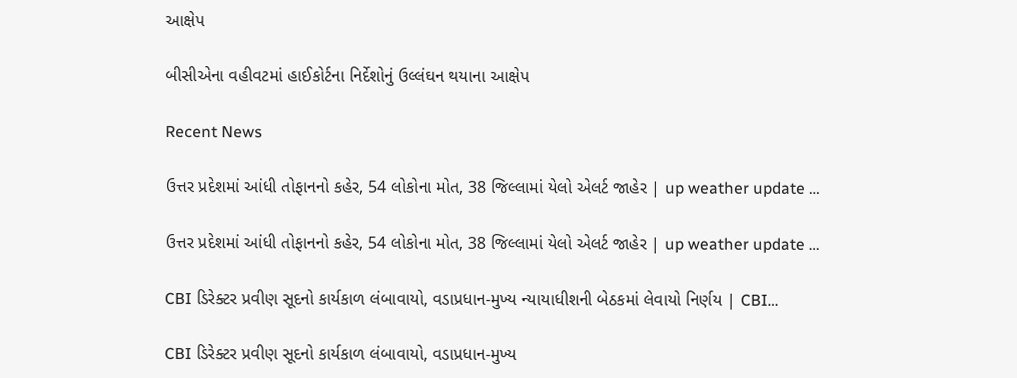આક્ષેપ

બીસીએના વહીવટમાં હાઈકોર્ટના નિર્દેશોનું ઉલ્લંઘન થયાના આક્ષેપ

Recent News

ઉત્તર પ્રદેશમાં આંધી તોફાનનો કહેર, 54 લોકોના મોત, 38 જિલ્લામાં યેલો એલર્ટ જાહેર | up weather update …

ઉત્તર પ્રદેશમાં આંધી તોફાનનો કહેર, 54 લોકોના મોત, 38 જિલ્લામાં યેલો એલર્ટ જાહેર | up weather update …

CBI ડિરેક્ટર પ્રવીણ સૂદનો કાર્યકાળ લંબાવાયો, વડાપ્રધાન-મુખ્ય ન્યાયાધીશની બેઠકમાં લેવાયો નિર્ણય | CBI…

CBI ડિરેક્ટર પ્રવીણ સૂદનો કાર્યકાળ લંબાવાયો, વડાપ્રધાન-મુખ્ય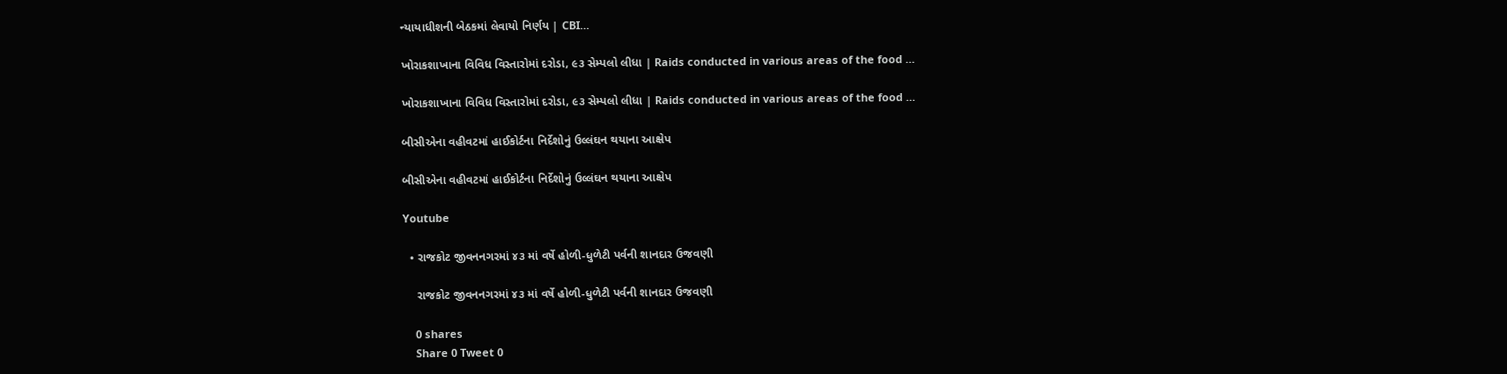ન્યાયાધીશની બેઠકમાં લેવાયો નિર્ણય | CBI…

ખોરાકશાખાના વિવિધ વિસ્તારોમાં દરોડા, ૯૩ સેમ્પલો લીધા | Raids conducted in various areas of the food …

ખોરાકશાખાના વિવિધ વિસ્તારોમાં દરોડા, ૯૩ સેમ્પલો લીધા | Raids conducted in various areas of the food …

બીસીએના વહીવટમાં હાઈકોર્ટના નિર્દેશોનું ઉલ્લંઘન થયાના આક્ષેપ

બીસીએના વહીવટમાં હાઈકોર્ટના નિર્દેશોનું ઉલ્લંઘન થયાના આક્ષેપ

Youtube

  • રાજકોટ જીવનનગરમાં ૪૩ માં વર્ષે હોળી-ધુળેટી પર્વની શાનદાર ઉજવણી

    રાજકોટ જીવનનગરમાં ૪૩ માં વર્ષે હોળી-ધુળેટી પર્વની શાનદાર ઉજવણી

    0 shares
    Share 0 Tweet 0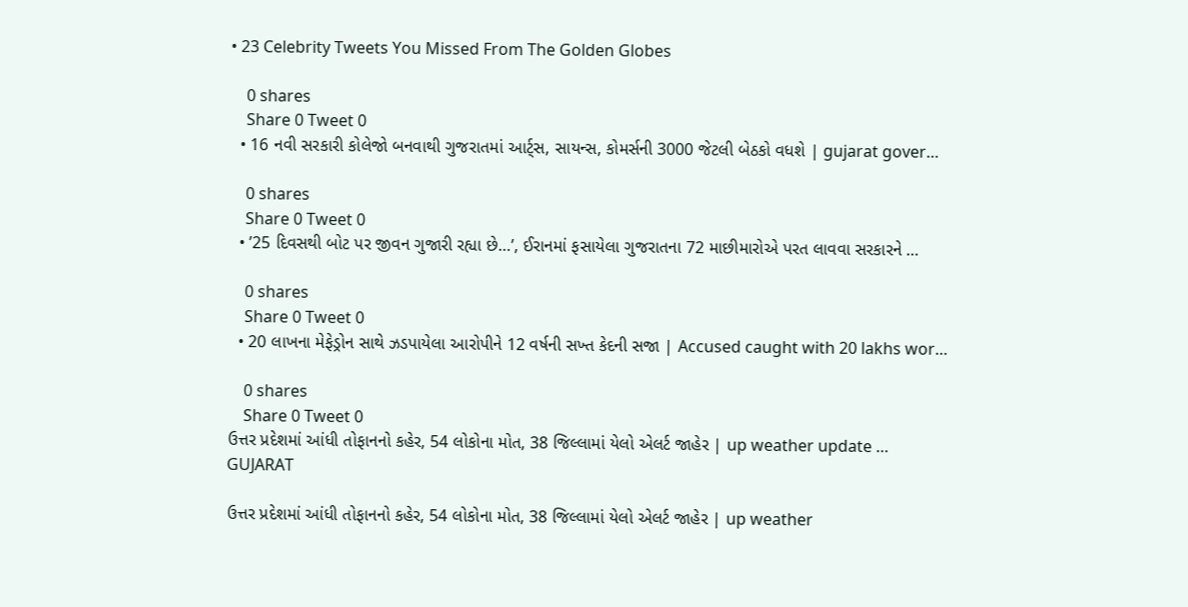• 23 Celebrity Tweets You Missed From The Golden Globes

    0 shares
    Share 0 Tweet 0
  • 16 નવી સરકારી કોલેજો બનવાથી ગુજરાતમાં આર્ટ્સ, સાયન્સ, કોમર્સની 3000 જેટલી બેઠકો વધશે | gujarat gover…

    0 shares
    Share 0 Tweet 0
  • ’25 દિવસથી બોટ પર જીવન ગુજારી રહ્યા છે…’, ઈરાનમાં ફસાયેલા ગુજરાતના 72 માછીમારોએ પરત લાવવા સરકારને …

    0 shares
    Share 0 Tweet 0
  • 20 લાખના મેફેડ્રોન સાથે ઝડપાયેલા આરોપીને 12 વર્ષની સખ્ત કેદની સજા | Accused caught with 20 lakhs wor…

    0 shares
    Share 0 Tweet 0
ઉત્તર પ્રદેશમાં આંધી તોફાનનો કહેર, 54 લોકોના મોત, 38 જિલ્લામાં યેલો એલર્ટ જાહેર | up weather update …
GUJARAT

ઉત્તર પ્રદેશમાં આંધી તોફાનનો કહેર, 54 લોકોના મોત, 38 જિલ્લામાં યેલો એલર્ટ જાહેર | up weather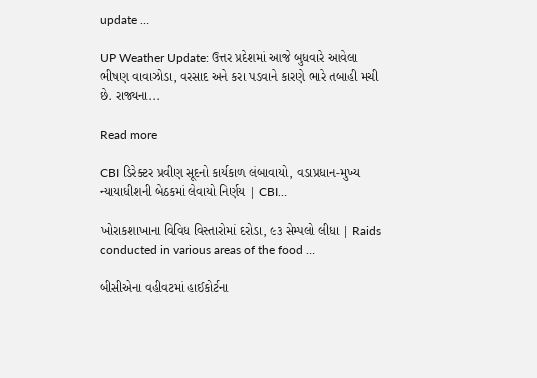update …

UP Weather Update: ઉત્તર પ્રદેશમાં આજે બુધવારે આવેલા ભીષણ વાવાઝોડા, વરસાદ અને કરા પડવાને કારણે ભારે તબાહી મચી છે. રાજ્યના...

Read more

CBI ડિરેક્ટર પ્રવીણ સૂદનો કાર્યકાળ લંબાવાયો, વડાપ્રધાન-મુખ્ય ન્યાયાધીશની બેઠકમાં લેવાયો નિર્ણય | CBI…

ખોરાકશાખાના વિવિધ વિસ્તારોમાં દરોડા, ૯૩ સેમ્પલો લીધા | Raids conducted in various areas of the food …

બીસીએના વહીવટમાં હાઈકોર્ટના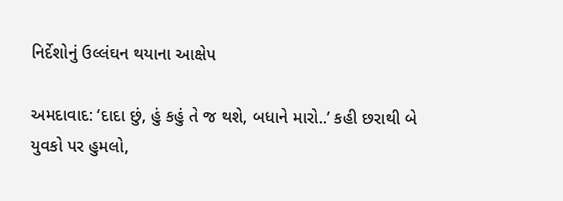નિર્દેશોનું ઉલ્લંઘન થયાના આક્ષેપ

અમદાવાદ: ‘દાદા છું, હું કહું તે જ થશે, બધાને મારો..’ કહી છરાથી બે યુવકો પર હુમલો,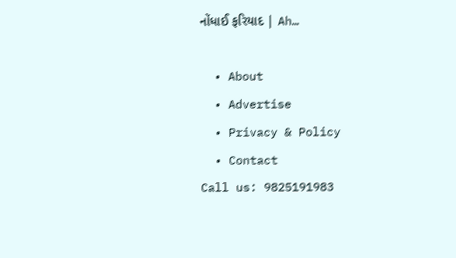નોંધાઈ ફરિયાદ | Ah…

  • About
  • Advertise
  • Privacy & Policy
  • Contact
Call us: 9825191983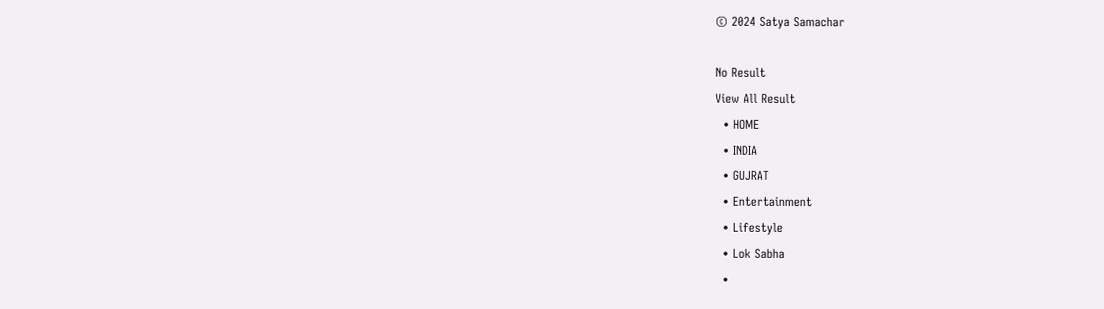© 2024 Satya Samachar

No Result
View All Result
  • HOME
  • INDIA
  • GUJRAT
  • Entertainment
  • Lifestyle
  • Lok Sabha
  •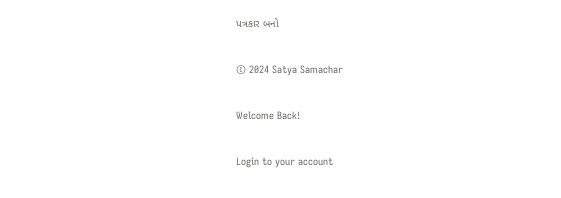પત્રકાર બનો

© 2024 Satya Samachar

Welcome Back!

Login to your account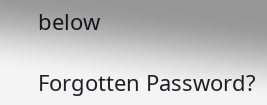below

Forgotten Password?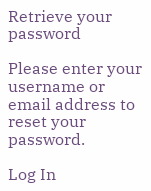Retrieve your password

Please enter your username or email address to reset your password.

Log In